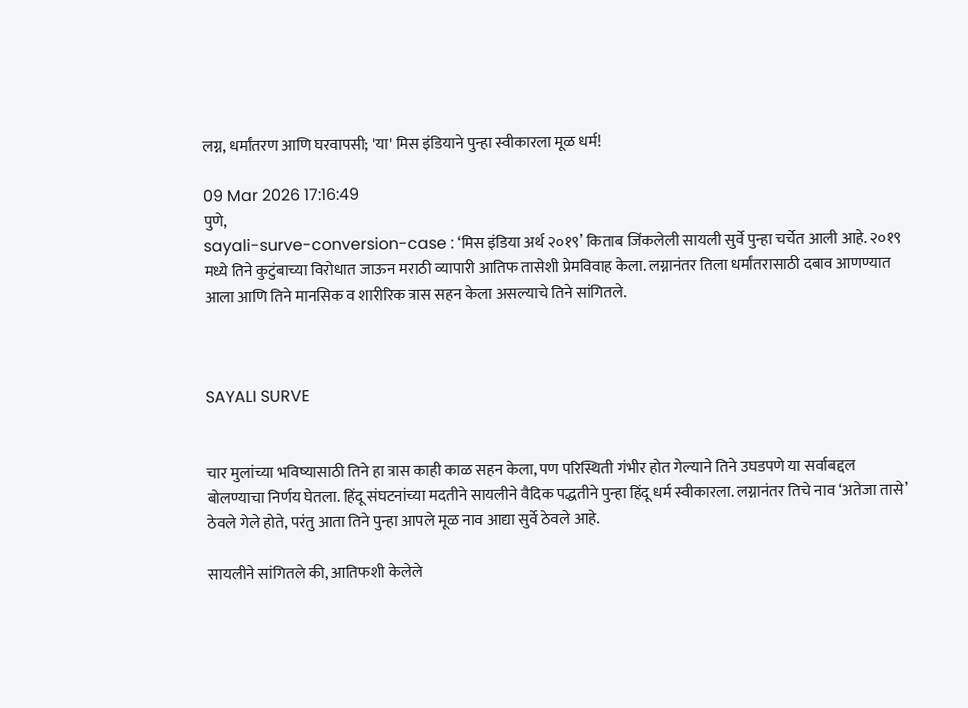लग्न, धर्मांतरण आणि घरवापसी; 'या' मिस इंडियाने पुन्हा स्वीकारला मूळ धर्म!

09 Mar 2026 17:16:49
पुणे,
sayali-surve-conversion-case : ‘मिस इंडिया अर्थ २०१९’ किताब जिंकलेली सायली सुर्वे पुन्हा चर्चेत आली आहे. २०१९ मध्ये तिने कुटुंबाच्या विरोधात जाऊन मराठी व्यापारी आतिफ तासेशी प्रेमविवाह केला. लग्नानंतर तिला धर्मांतरासाठी दबाव आणण्यात आला आणि तिने मानसिक व शारीरिक त्रास सहन केला असल्याचे तिने सांगितले.



SAYALI SURVE


चार मुलांच्या भविष्यासाठी तिने हा त्रास काही काळ सहन केला, पण परिस्थिती गंभीर होत गेल्याने तिने उघडपणे या सर्वाबद्दल बोलण्याचा निर्णय घेतला. हिंदू संघटनांच्या मदतीने सायलीने वैदिक पद्धतीने पुन्हा हिंदू धर्म स्वीकारला. लग्नानंतर तिचे नाव ‘अतेजा तासे’ ठेवले गेले होते, परंतु आता तिने पुन्हा आपले मूळ नाव आद्या सुर्वे ठेवले आहे.

सायलीने सांगितले की, आतिफशी केलेले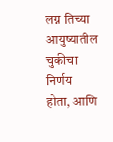लग्न तिच्या आयुष्यातील चुकीचा निर्णय होता, आणि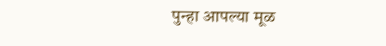पुन्हा आपल्या मूळ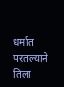धर्मात परतल्याने तिला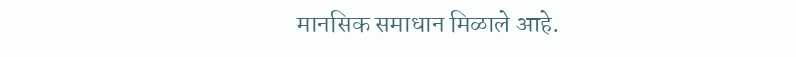मानसिक समाधान मिळाले आहे.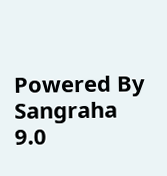Powered By Sangraha 9.0